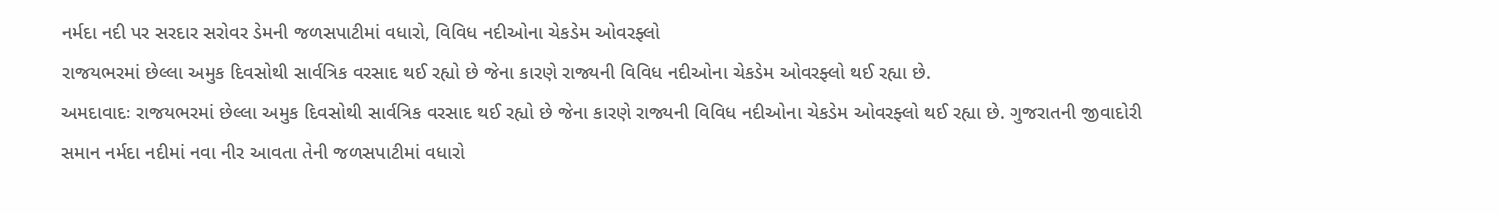નર્મદા નદી પર સરદાર સરોવર ડેમની જળસપાટીમાં વધારો, વિવિધ નદીઓના ચેકડેમ ઓવરફ્લો
રાજયભરમાં છેલ્લા અમુક દિવસોથી સાર્વત્રિક વરસાદ થઈ રહ્યો છે જેના કારણે રાજ્યની વિવિધ નદીઓના ચેકડેમ ઓવરફ્લો થઈ રહ્યા છે.
અમદાવાદઃ રાજયભરમાં છેલ્લા અમુક દિવસોથી સાર્વત્રિક વરસાદ થઈ રહ્યો છે જેના કારણે રાજ્યની વિવિધ નદીઓના ચેકડેમ ઓવરફ્લો થઈ રહ્યા છે. ગુજરાતની જીવાદોરી સમાન નર્મદા નદીમાં નવા નીર આવતા તેની જળસપાટીમાં વધારો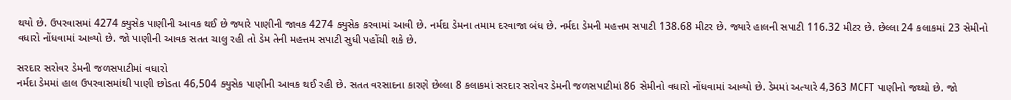થયો છે. ઉપરવાસમાં 4274 ક્યુસેક પાણીની આવક થઈ છે જ્યારે પાણીની જાવક 4274 ક્યુસેક કરવામાં આવી છે. નર્મદા ડેમના તમામ દરવાજા બંધ છે. નર્મદા ડેમની મહત્તમ સપાટી 138.68 મીટર છે. જ્યારે હાલની સપાટી 116.32 મીટર છે. છેલ્લા 24 કલાકમાં 23 સેમીનો વધારો નોંધવામાં આવ્યો છે. જો પાણીની આવક સતત ચાલુ રહી તો ડેમ તેની મહત્તમ સપાટી સુધી પહોંચી શકે છે.

સરદાર સરોવર ડેમની જળસપાટીમાં વધારો
નર્મદા ડેમમાં હાલ ઉપરવાસમાંથી પાણી છોડતા 46,504 ક્યુસેક પાણીની આવક થઈ રહી છે. સતત વરસાદના કારણે છેલ્લા 8 કલાકમાં સરદાર સરોવર ડેમની જળસપાટીમાં 86 સેમીનો વધારો નોંધવામાં આવ્યો છે. ડેમમાં અત્યારે 4,363 MCFT પાણીનો જથ્થો છે. જો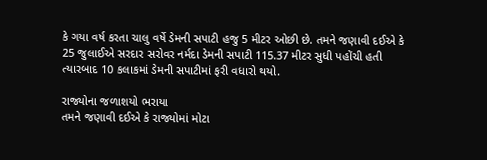કે ગયા વર્ષ કરતા ચાલુ વર્ષે ડેમની સપાટી હજુ 5 મીટર ઓછી છે. તમને જણાવી દઈએ કે 25 જુલાઈએ સરદાર સરોવર નર્મદા ડેમની સપાટી 115.37 મીટર સુધી પહોંચી હતી ત્યારબાદ 10 કલાકમાં ડેમની સપાટીમાં ફરી વધારો થયો.

રાજ્યોના જળાશયો ભરાયા
તમને જણાવી દઈએ કે રાજ્યોમાં મોટા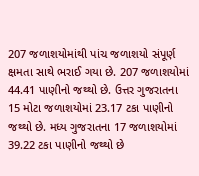207 જળાશયોમાંથી પાંચ જળાશયો સંપૂર્ણ ક્ષમતા સાથે ભરાઈ ગયા છે. 207 જળાશયોમાં 44.41 પાણીનો જથ્થો છે. ઉત્તર ગુજરાતના 15 મોટા જળાશયોમાં 23.17 ટકા પાણીનો જથ્થો છે. મધ્ય ગુજરાતના 17 જળાશયોમાં 39.22 ટકા પાણીનો જથ્થો છે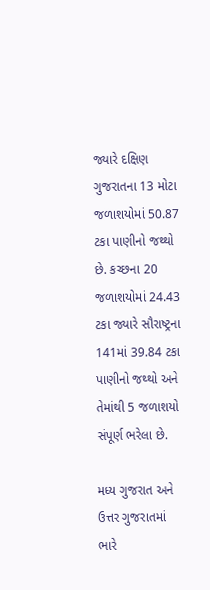જ્યારે દક્ષિણ ગુજરાતના 13 મોટા જળાશયોમાં 50.87 ટકા પાણીનો જથ્થો છે. કચ્છના 20 જળાશયોમાં 24.43 ટકા જ્યારે સૌરાષ્ટ્રના 141માં 39.84 ટકા પાણીનો જથ્થો અને તેમાંથી 5 જળાશયો સંપૂર્ણ ભરેલા છે.

મધ્ય ગુજરાત અને ઉત્તર ગુજરાતમાં ભારે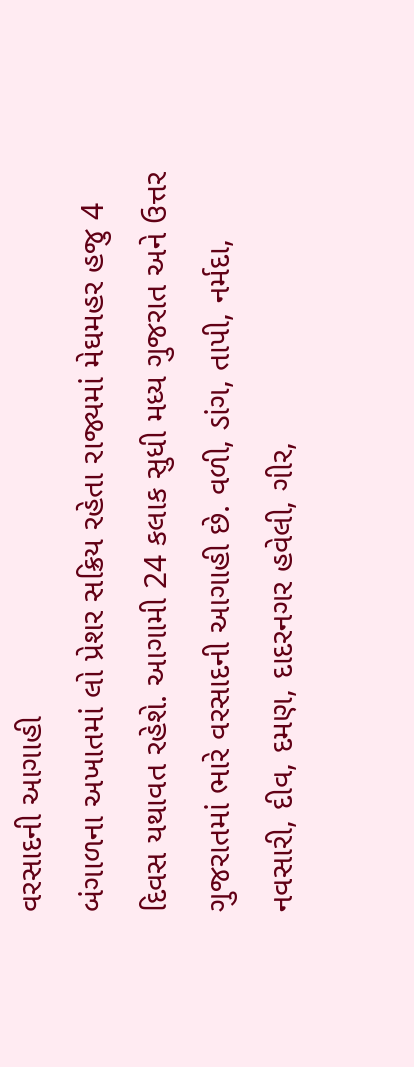વરસાદની આગાહી
બંગાળના અખાતમાં લો પ્રેશર સક્રિય રહેતા રાજ્યમાં મેઘમહર હજુ 4 દિવસ યથાવત રહેશે. આગામી 24 કલાક સુધી મધ્ય ગુજરાત અને ઉત્તર ગુજરાતમાં ભારે વરસાદની આગાહી છે. વળી, ડાંગ, તાપી, નર્મદા, નવસારી, દીવ, દમણ, દાદરનગર હવેલી, ગીર,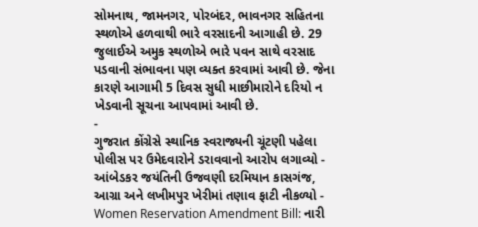સોમનાથ, જામનગર, પોરબંદર, ભાવનગર સહિતના સ્થળોએ હળવાથી ભારે વરસાદની આગાહી છે. 29 જુલાઈએ અમુક સ્થળોએ ભારે પવન સાથે વરસાદ પડવાની સંભાવના પણ વ્યક્ત કરવામાં આવી છે. જેના કારણે આગામી 5 દિવસ સુધી માછીમારોને દરિયો ન ખેડવાની સૂચના આપવામાં આવી છે.
-
ગુજરાત કોંગ્રેસે સ્થાનિક સ્વરાજ્યની ચૂંટણી પહેલા પોલીસ પર ઉમેદવારોને ડરાવવાનો આરોપ લગાવ્યો -
આંબેડકર જયંતિની ઉજવણી દરમિયાન કાસગંજ, આગ્રા અને લખીમપુર ખેરીમાં તણાવ ફાટી નીકળ્યો -
Women Reservation Amendment Bill: નારી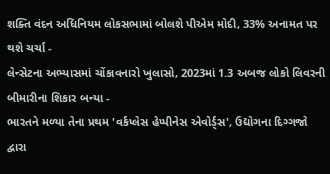શક્તિ વંદન અધિનિયમ લોકસભામાં બોલશે પીએમ મોદી, 33% અનામત પર થશે ચર્ચા -
લેન્સેટના અભ્યાસમાં ચોંકાવનારો ખુલાસો, 2023માં 1.3 અબજ લોકો લિવરની બીમારીના શિકાર બન્યા -
ભારતને મળ્યા તેના પ્રથમ 'વર્કપ્લેસ હેપ્પીનેસ એવોર્ડ્સ', ઉદ્યોગના દિગ્ગજો દ્વારા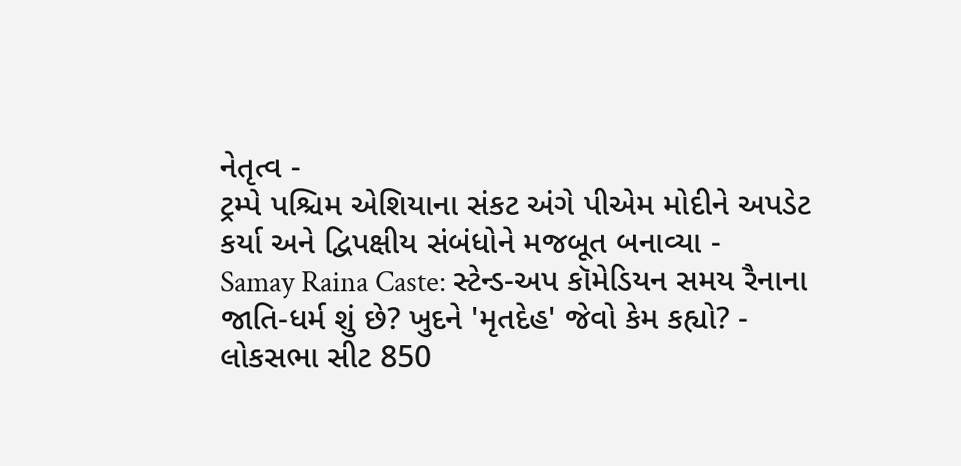નેતૃત્વ -
ટ્રમ્પે પશ્ચિમ એશિયાના સંકટ અંગે પીએમ મોદીને અપડેટ કર્યા અને દ્વિપક્ષીય સંબંધોને મજબૂત બનાવ્યા -
Samay Raina Caste: સ્ટેન્ડ-અપ કૉમેડિયન સમય રૈનાના જાતિ-ધર્મ શું છે? ખુદને 'મૃતદેહ' જેવો કેમ કહ્યો? -
લોકસભા સીટ 850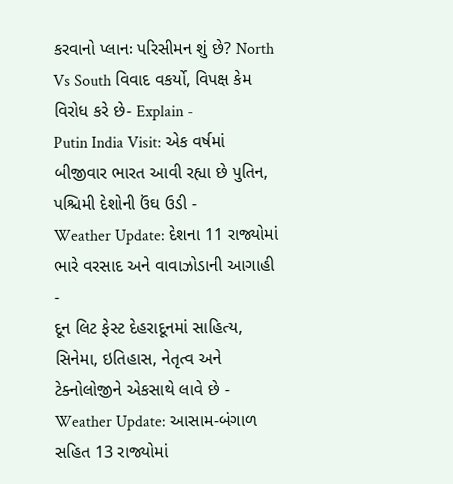કરવાનો પ્લાનઃ પરિસીમન શું છે? North Vs South વિવાદ વકર્યો, વિપક્ષ કેમ વિરોધ કરે છે- Explain -
Putin India Visit: એક વર્ષમાં બીજીવાર ભારત આવી રહ્યા છે પુતિન, પશ્ચિમી દેશોની ઉંઘ ઉડી -
Weather Update: દેશના 11 રાજ્યોમાં ભારે વરસાદ અને વાવાઝોડાની આગાહી -
દૂન લિટ ફેસ્ટ દેહરાદૂનમાં સાહિત્ય, સિનેમા, ઇતિહાસ, નેતૃત્વ અને ટેક્નોલોજીને એકસાથે લાવે છે -
Weather Update: આસામ-બંગાળ સહિત 13 રાજ્યોમાં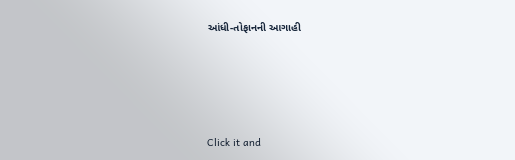આંધી-તોફાનની આગાહી




Click it and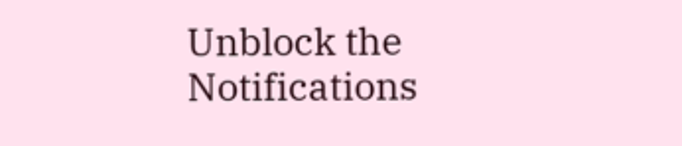Unblock the Notifications